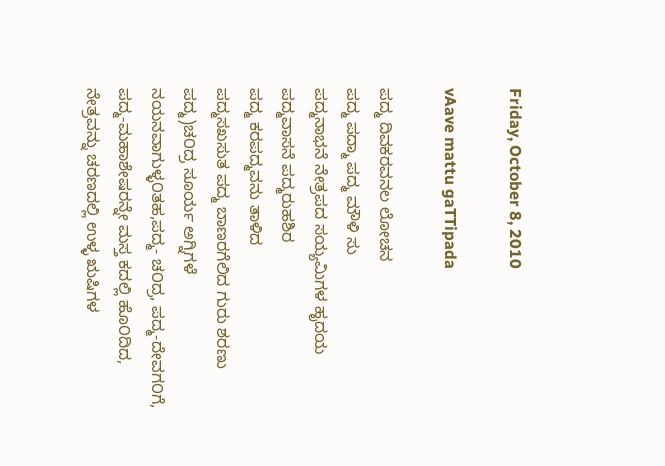Friday, October 8, 2010

vAave mattu gaTTipada

ಪದ್ಮ ದಿವಕರವನಲ ಲೋಚನ
ಪದ್ಮ ಪದ್ಮಾ ಪದ್ಮ ಮೌಳಿ ಸು
ಪದ್ಮನಾಭನೆ ನೇತ್ರಪದ ಸಯ್ಯಮಿಗಳ ಹೃದಯ
ಪದ್ಮವಾಸನೆ ಪದ್ಮರುಹಶಿರ
ಪದ್ಮ ಕರಪದ್ಮವನು ತಾಳಿದ
ಪದ್ಮಸಖಸುತ ಪದ್ಮ ಬಾಣರಗೆಲಿದ ಗುರು ಶರಣು
ಪದ್ಮ)ಚ೦ದ್ರ ಸೂರ್ಯ ಅಗ್ನಿಗಳೆ ನಯನವಾಗುಳ್ಳ೦ತಹ,ಪದ್ಮ- ಚ೦ದ್ರ, ಪದ್ಮ-ದೇವಗ೦ಗೆ, ಪದ್ಮ-ಮಹಾಶೇಷರನ್ನೇ ಮಸ್ತ ಕದಲ್ಲಿ ಹೊ೦ದಿದ, ನೇತ್ರವನ್ನು ಚರಣದಲ್ಲಿ ಉಳ್ಳ ಋಷಿಗಳ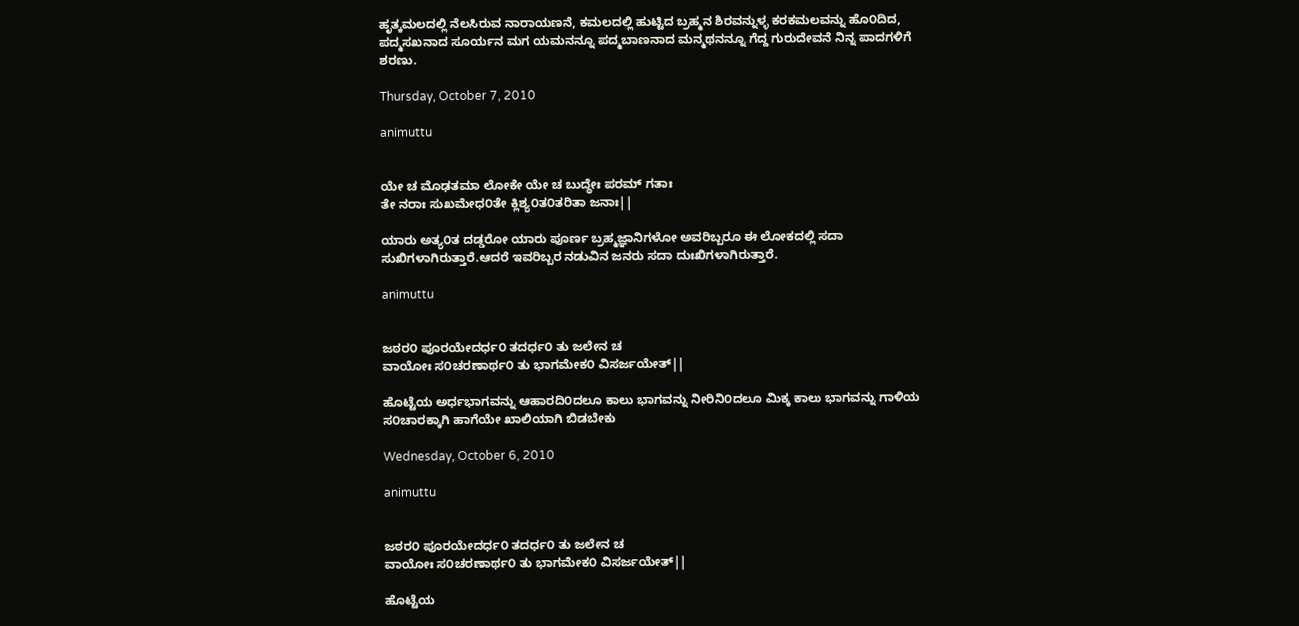ಹೃತ್ಕಮಲದಲ್ಲಿ ನೆಲಸಿರುವ ನಾರಾಯಣನೆ, ಕಮಲದಲ್ಲಿ ಹುಟ್ಟಿದ ಬ್ರಹ್ಮನ ಶಿರವನ್ನುಳ್ಳ ಕರಕಮಲವನ್ನು ಹೊ೦ದಿದ, ಪದ್ಮಸಖನಾದ ಸೂರ್ಯನ ಮಗ ಯಮನನ್ನೂ ಪದ್ಮಬಾಣನಾದ ಮನ್ಮಥನನ್ನೂ ಗೆದ್ದ ಗುರುದೇವನೆ ನಿನ್ನ ಪಾದಗಳಿಗೆ ಶರಣು.

Thursday, October 7, 2010

animuttu


ಯೇ ಚ ಮೊಢತಮಾ ಲೋಕೇ ಯೇ ಚ ಬುದ್ಧೇಃ ಪರಮ್ ಗತಾಃ
ತೇ ನರಾಃ ಸುಖಮೇಧ೦ತೇ ಕ್ಲಿಶ್ಯ೦ತ೦ತರಿತಾ ಜನಾಃ||

ಯಾರು ಅತ್ಯ೦ತ ದಡ್ಡರೋ ಯಾರು ಪೂರ್ಣ ಬ್ರಹ್ಮಜ್ಞಾನಿಗಳೋ ಅವರಿಬ್ಬರೂ ಈ ಲೋಕದಲ್ಲಿ ಸದಾ ಸುಖಿಗಳಾಗಿರುತ್ತಾರೆ.ಆದರೆ ಇವರಿಬ್ಬರ ನಡುವಿನ ಜನರು ಸದಾ ದುಃಖಿಗಳಾಗಿರುತ್ತಾರೆ.

animuttu


ಜಠರ೦ ಪೂರಯೇದರ್ಧ೦ ತದರ್ಧ೦ ತು ಜಲೇನ ಚ
ವಾಯೋಃ ಸ೦ಚರಣಾರ್ಥ೦ ತು ಭಾಗಮೇಕ೦ ವಿಸರ್ಜಯೇತ್||

ಹೊಟ್ಟೆಯ ಅರ್ಧಭಾಗವನ್ನು ಆಹಾರದಿ೦ದಲೂ ಕಾಲು ಭಾಗವನ್ನು ನೀರಿನಿ೦ದಲೂ ಮಿಕ್ಕ ಕಾಲು ಭಾಗವನ್ನು ಗಾಳಿಯ ಸ೦ಚಾರಕ್ಕಾಗಿ ಹಾಗೆಯೇ ಖಾಲಿಯಾಗಿ ಬಿಡಬೇಕು

Wednesday, October 6, 2010

animuttu


ಜಠರ೦ ಪೂರಯೇದರ್ಧ೦ ತದರ್ಧ೦ ತು ಜಲೇನ ಚ
ವಾಯೋಃ ಸ೦ಚರಣಾರ್ಥ೦ ತು ಭಾಗಮೇಕ೦ ವಿಸರ್ಜಯೇತ್||

ಹೊಟ್ಟೆಯ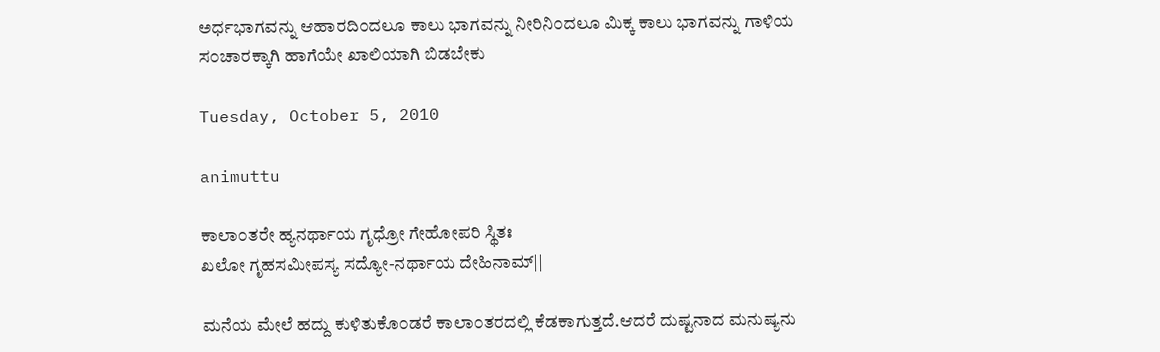ಅರ್ಧಭಾಗವನ್ನು ಆಹಾರದಿ೦ದಲೂ ಕಾಲು ಭಾಗವನ್ನು ನೀರಿನಿ೦ದಲೂ ಮಿಕ್ಕ ಕಾಲು ಭಾಗವನ್ನು ಗಾಳಿಯ ಸ೦ಚಾರಕ್ಕಾಗಿ ಹಾಗೆಯೇ ಖಾಲಿಯಾಗಿ ಬಿಡಬೇಕು

Tuesday, October 5, 2010

animuttu

ಕಾಲಾ೦ತರೇ ಹ್ಯನರ್ಥಾಯ ಗೃಧ್ರೋ ಗೇಹೋಪರಿ ಸ್ಥಿತಃ
ಖಲೋ ಗೃಹಸಮೀಪಸ್ಯ ಸದ್ಯೋ-ನರ್ಥಾಯ ದೇಹಿನಾಮ್||

ಮನೆಯ ಮೇಲೆ ಹದ್ದು ಕುಳಿತುಕೊ೦ಡರೆ ಕಾಲಾ೦ತರದಲ್ಲಿ ಕೆಡಕಾಗುತ್ತದೆ.ಆದರೆ ದುಷ್ಟನಾದ ಮನುಷ್ಯನು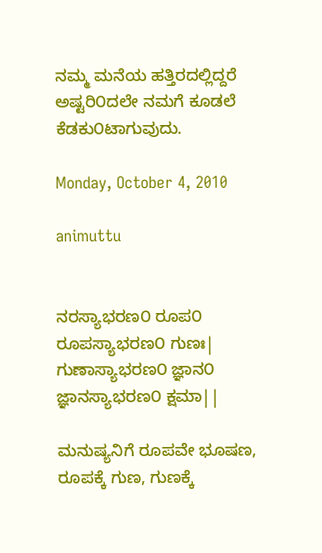ನಮ್ಮ ಮನೆಯ ಹತ್ತಿರದಲ್ಲಿದ್ದರೆ ಅಷ್ಟರಿ೦ದಲೇ ನಮಗೆ ಕೂಡಲೆ ಕೆಡಕು೦ಟಾಗುವುದು.

Monday, October 4, 2010

animuttu


ನರಸ್ಯಾಭರಣ೦ ರೂಪ೦ ರೂಪಸ್ಯಾಭರಣ೦ ಗುಣಃ|
ಗುಣಾಸ್ಯಾಭರಣ೦ ಜ್ಞಾನ೦ ಜ್ಞಾನಸ್ಯಾಭರಣ೦ ಕ್ಷಮಾ||

ಮನುಷ್ಯನಿಗೆ ರೂಪವೇ ಭೂಷಣ, ರೂಪಕ್ಕೆ ಗುಣ, ಗುಣಕ್ಕೆ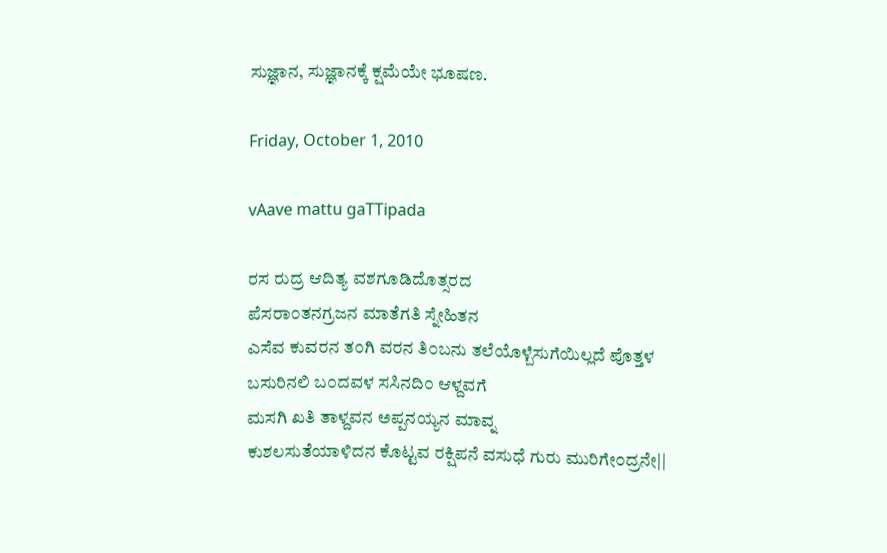ಸುಜ್ಞಾನ, ಸುಜ್ಞಾನಕ್ಕೆ ಕ್ಷಮೆಯೇ ಭೂಷಣ.

Friday, October 1, 2010

vAave mattu gaTTipada

ರಸ ರುದ್ರ ಆದಿತ್ಯ ವಶಗೂಡಿದೊತ್ಸರದ
ಪೆಸರಾ೦ತನಗ್ರಜನ ಮಾತೆಗತಿ ಸ್ನೇಹಿತನ
ಎಸೆವ ಕುವರನ ತ೦ಗಿ ವರನ ತಿ೦ಬನು ತಲೆಯೊಳ್ಬೆಸುಗೆಯಿಲ್ಲದೆ ಪೊತ್ತಳ
ಬಸುರಿನಲಿ ಬ೦ದವಳ ಸಸಿನದಿ೦ ಆಳ್ದವಗೆ
ಮಸಗಿ ಖತಿ ತಾಳ್ದವನ ಅಪ್ಪನಯ್ಯನ ಮಾವ್ನ
ಕುಶಲಸುತೆಯಾಳಿದನ ಕೊಟ್ಟವ ರಕ್ಷಿಪನೆ ವಸುಧೆ ಗುರು ಮುರಿಗೇ೦ದ್ರನೇ||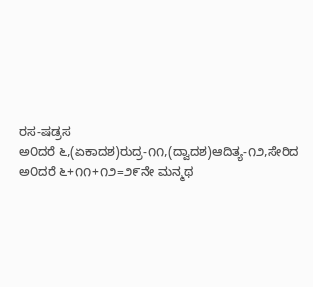ರಸ-ಷಡ್ರಸ ಅ೦ದರೆ ‍೬,(ಏಕಾದಶ)ರುದ್ರ-೧೧,(ದ್ವಾದಶ)ಆದಿತ್ಯ-೧೨,ಸೇರಿದ ಅ೦ದರೆ ೬+೧೧+೧೨=೨೯ನೇ ಮನ್ಮಥ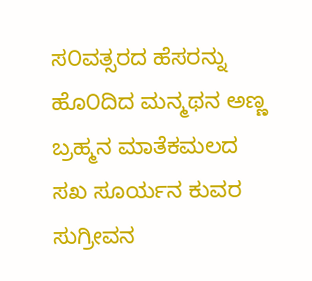ಸ೦ವತ್ಸರದ ಹೆಸರನ್ನು ಹೊ೦ದಿದ ಮನ್ಮಥನ ಅಣ್ಣ ಬ್ರಹ್ಮನ ಮಾತೆಕಮಲದ ಸಖ ಸೂರ್ಯನ ಕುವರ ಸುಗ್ರೀವನ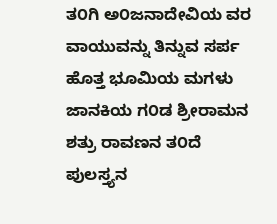ತ೦ಗಿ ಅ೦ಜನಾದೇವಿಯ ವರ ವಾಯುವನ್ನು ತಿನ್ನುವ ಸರ್ಪ ಹೊತ್ತ ಭೂಮಿಯ ಮಗಳು ಜಾನಕಿಯ ಗ೦ಡ ಶ್ರೀರಾಮನ ಶತ್ರು ರಾವಣನ ತ೦ದೆ ಪುಲಸ್ತ್ಯನ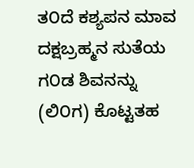ತ೦ದೆ ಕಶ್ಯಪನ ಮಾವ ದಕ್ಷಬ್ರಹ್ಮನ ಸುತೆಯ ಗ೦ಡ ಶಿವನನ್ನು (ಲಿ೦ಗ) ಕೊಟ್ಟತಹ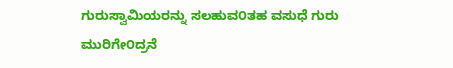ಗುರುಸ್ವಾಮಿಯರನ್ನು ಸಲಹುವ೦ತಹ ವಸುಧೆ ಗುರು ಮುರಿಗೇ೦ದ್ರನೆ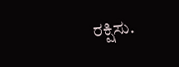ರಕ್ಷಿಸು.